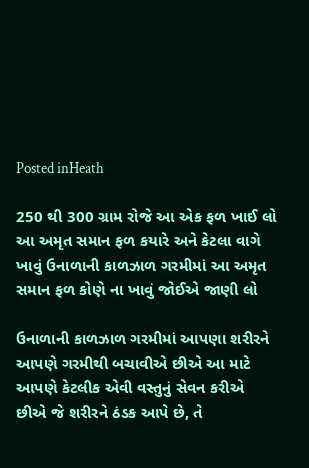Posted inHeath

250 થી 300 ગ્રામ રોજે આ એક ફળ ખાઈ લો આ અમૃત સમાન ફળ કયારે અને કેટલા વાગે ખાવું ઉનાળાની કાળઝાળ ગરમીમાં આ અમૃત સમાન ફળ કોણે ના ખાવું જોઈએ જાણી લો

ઉનાળાની કાળઝાળ ગરમીમાં આપણા શરીરને આપણે ગરમીથી બચાવીએ છીએ આ માટે આપણે કેટલીક એવી વસ્તુનું સેવન કરીએ છીએ જે શરીરને ઠંડક આપે છે, તે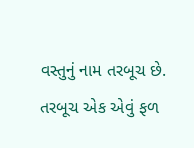વસ્તુનું નામ તરબૂચ છે. તરબૂચ એક એવું ફળ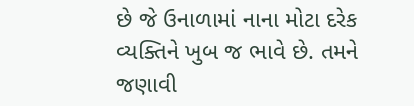છે જે ઉનાળામાં નાના મોટા દરેક વ્યક્તિને ખુબ જ ભાવે છે. તમને જણાવી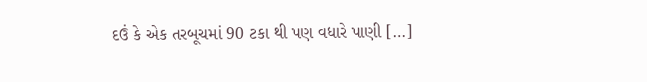દઉં કે એક તરબૂચમાં 90 ટકા થી પણ વધારે પાણી […]